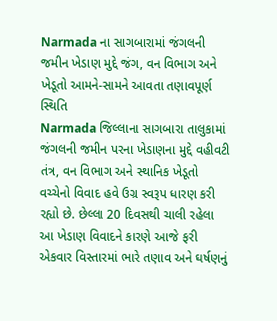Narmada ના સાગબારામાં જંગલની જમીન ખેડાણ મુદ્દે જંગ, વન વિભાગ અને ખેડૂતો આમને-સામને આવતા તણાવપૂર્ણ સ્થિતિ
Narmada જિલ્લાના સાગબારા તાલુકામાં જંગલની જમીન પરના ખેડાણના મુદ્દે વહીવટી તંત્ર, વન વિભાગ અને સ્થાનિક ખેડૂતો વચ્ચેનો વિવાદ હવે ઉગ્ર સ્વરૂપ ધારણ કરી રહ્યો છે. છેલ્લા 20 દિવસથી ચાલી રહેલા આ ખેડાણ વિવાદને કારણે આજે ફરી એકવાર વિસ્તારમાં ભારે તણાવ અને ઘર્ષણનું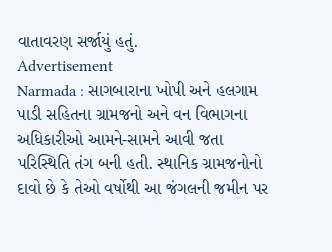વાતાવરણ સર્જાયું હતું.
Advertisement
Narmada : સાગબારાના ખોપી અને હલગામ પાડી સહિતના ગ્રામજનો અને વન વિભાગના અધિકારીઓ આમને-સામને આવી જતા પરિસ્થિતિ તંગ બની હતી. સ્થાનિક ગ્રામજનોનો દાવો છે કે તેઓ વર્ષોથી આ જંગલની જમીન પર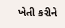ખેતી કરીને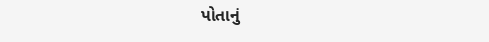પોતાનું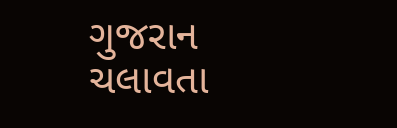ગુજરાન ચલાવતા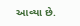આવ્યા છે.